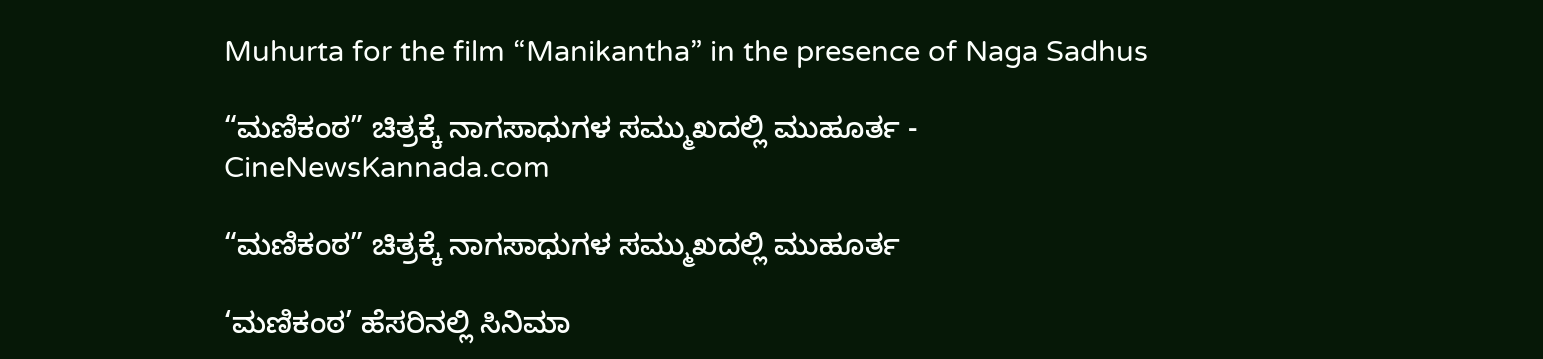Muhurta for the film “Manikantha” in the presence of Naga Sadhus

“ಮಣಿಕಂಠ” ಚಿತ್ರಕ್ಕೆ ನಾಗಸಾಧುಗಳ ಸಮ್ಮುಖದಲ್ಲಿ ಮುಹೂರ್ತ - CineNewsKannada.com

“ಮಣಿಕಂಠ” ಚಿತ್ರಕ್ಕೆ ನಾಗಸಾಧುಗಳ ಸಮ್ಮುಖದಲ್ಲಿ ಮುಹೂರ್ತ

‘ಮಣಿಕಂಠ’ ಹೆಸರಿನಲ್ಲಿ ಸಿನಿಮಾ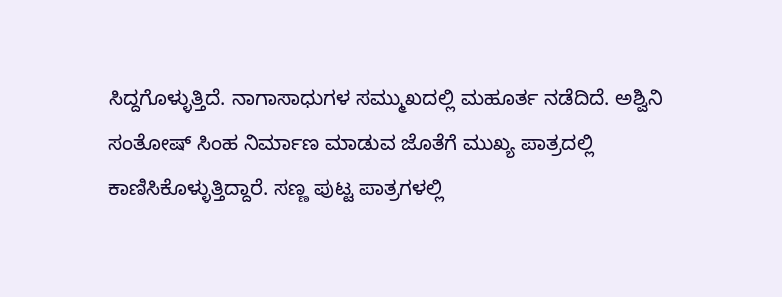ಸಿದ್ದಗೊಳ್ಳುತ್ತಿದೆ. ನಾಗಾಸಾಧುಗಳ ಸಮ್ಮುಖದಲ್ಲಿ ಮಹೂರ್ತ ನಡೆದಿದೆ. ಅಶ್ವಿನಿ ಸಂತೋಷ್ ಸಿಂಹ ನಿರ್ಮಾಣ ಮಾಡುವ ಜೊತೆಗೆ ಮುಖ್ಯ ಪಾತ್ರದಲ್ಲಿ ಕಾಣಿಸಿಕೊಳ್ಳುತ್ತಿದ್ದಾರೆ. ಸಣ್ಣ ಪುಟ್ಟ ಪಾತ್ರಗಳಲ್ಲಿ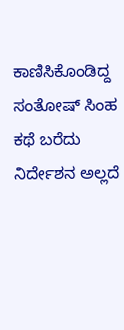ಕಾಣಿಸಿಕೊಂಡಿದ್ದ ಸಂತೋಷ್ ಸಿಂಹ ಕಥೆ ಬರೆದು ನಿರ್ದೇಶನ ಅಲ್ಲದೆ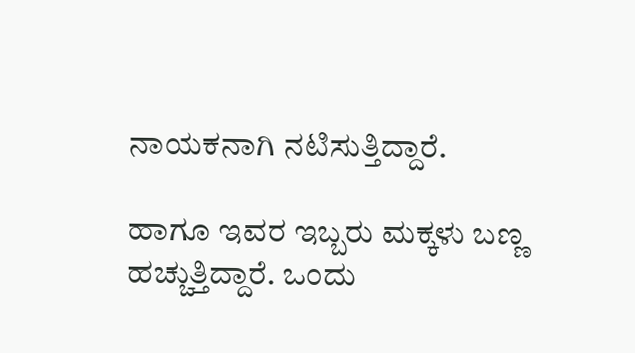ನಾಯಕನಾಗಿ ನಟಿಸುತ್ತಿದ್ದಾರೆ.

ಹಾಗೂ ಇವರ ಇಬ್ಬರು ಮಕ್ಕಳು ಬಣ್ಣ ಹಚ್ಚುತ್ತಿದ್ದಾರೆ. ಒಂದು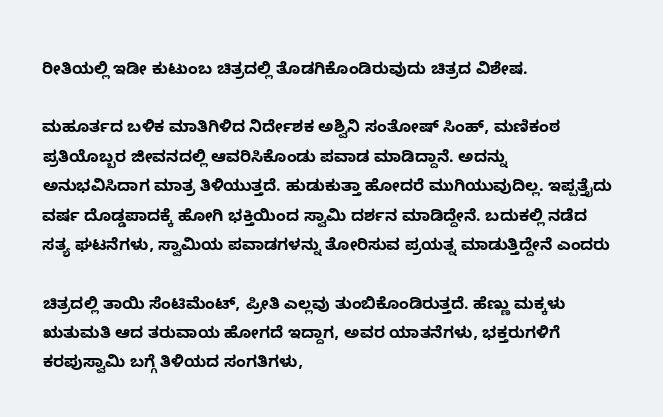ರೀತಿಯಲ್ಲಿ ಇಡೀ ಕುಟುಂಬ ಚಿತ್ರದಲ್ಲಿ ತೊಡಗಿಕೊಂಡಿರುವುದು ಚಿತ್ರದ ವಿಶೇಷ.

ಮಹೂರ್ತದ ಬಳಿಕ ಮಾತಿಗಿಳಿದ ನಿರ್ದೇಶಕ ಅಶ್ವಿನಿ ಸಂತೋಷ್ ಸಿಂಹ್, ಮಣಿಕಂಠ ಪ್ರತಿಯೊಬ್ಬರ ಜೀವನದಲ್ಲಿ ಆವರಿಸಿಕೊಂಡು ಪವಾಡ ಮಾಡಿದ್ದಾನೆ. ಅದನ್ನು ಅನುಭವಿಸಿದಾಗ ಮಾತ್ರ ತಿಳಿಯುತ್ತದೆ. ಹುಡುಕುತ್ತಾ ಹೋದರೆ ಮುಗಿಯುವುದಿಲ್ಲ. ಇಪ್ಪತ್ತೈದು ವರ್ಷ ದೊಡ್ಡಪಾದಕ್ಕೆ ಹೋಗಿ ಭಕ್ತಿಯಿಂದ ಸ್ವಾಮಿ ದರ್ಶನ ಮಾಡಿದ್ದೇನೆ. ಬದುಕಲ್ಲಿ ನಡೆದ ಸತ್ಯ ಘಟನೆಗಳು, ಸ್ವಾಮಿಯ ಪವಾಡಗಳನ್ನು ತೋರಿಸುವ ಪ್ರಯತ್ನ ಮಾಡುತ್ತಿದ್ದೇನೆ ಎಂದರು

ಚಿತ್ರದಲ್ಲಿ ತಾಯಿ ಸೆಂಟಿಮೆಂಟ್, ಪ್ರೀತಿ ಎಲ್ಲವು ತುಂಬಿಕೊಂಡಿರುತ್ತದೆ. ಹೆಣ್ಣು ಮಕ್ಕಳು ಋತುಮತಿ ಆದ ತರುವಾಯ ಹೋಗದೆ ಇದ್ದಾಗ, ಅವರ ಯಾತನೆಗಳು, ಭಕ್ತರುಗಳಿಗೆ ಕರಪುಸ್ವಾಮಿ ಬಗ್ಗೆ ತಿಳಿಯದ ಸಂಗತಿಗಳು,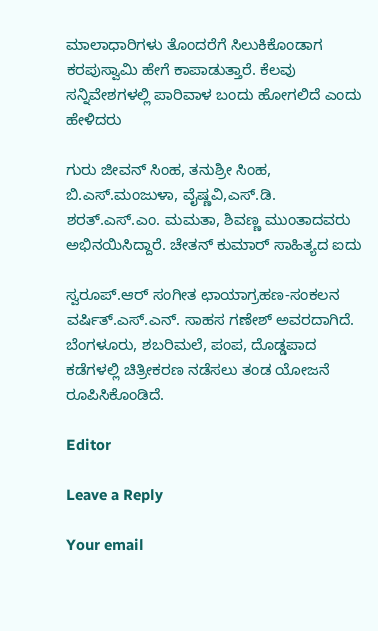ಮಾಲಾಧಾರಿಗಳು ತೊಂದರೆಗೆ ಸಿಲುಕಿಕೊಂಡಾಗ ಕರಪುಸ್ವಾಮಿ ಹೇಗೆ ಕಾಪಾಡುತ್ತಾರೆ. ಕೆಲವು ಸನ್ನಿವೇಶಗಳಲ್ಲಿ ಪಾರಿವಾಳ ಬಂದು ಹೋಗಲಿದೆ ಎಂದು ಹೇಳಿದರು

ಗುರು ಜೀವನ್ ಸಿಂಹ, ತನುಶ್ರೀ ಸಿಂಹ, ಬಿ.ಎಸ್.ಮಂಜುಳಾ, ವೈಷ್ಣವಿ,ಎಸ್.ಡಿ. ಶರತ್.ಎಸ್.ಎಂ. ಮಮತಾ, ಶಿವಣ್ಣ ಮುಂತಾದವರು ಅಭಿನಯಿಸಿದ್ದಾರೆ. ಚೇತನ್ ಕುಮಾರ್ ಸಾಹಿತ್ಯದ ಐದು

ಸ್ವರೂಪ್.ಆರ್ ಸಂಗೀತ ಛಾಯಾಗ್ರಹಣ-ಸಂಕಲನ ವರ್ಷಿತ್.ಎಸ್.ಎನ್. ಸಾಹಸ ಗಣೇಶ್ ಅವರದಾಗಿದೆ. ಬೆಂಗಳೂರು, ಶಬರಿಮಲೆ, ಪಂಪ, ದೊಡ್ಡಪಾದ ಕಡೆಗಳಲ್ಲಿ ಚಿತ್ರೀಕರಣ ನಡೆಸಲು ತಂಡ ಯೋಜನೆ ರೂಪಿಸಿಕೊಂಡಿದೆ.

Editor

Leave a Reply

Your email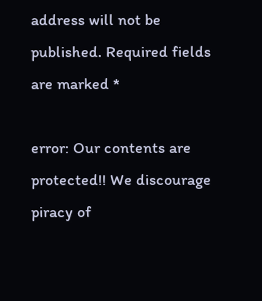address will not be published. Required fields are marked *

error: Our contents are protected!! We discourage piracy of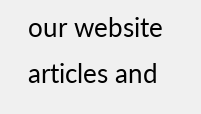our website articles and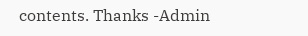contents. Thanks -Admin